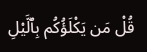قُلْ مَن يَكْلَؤُكُم بِٱلَّيْلِ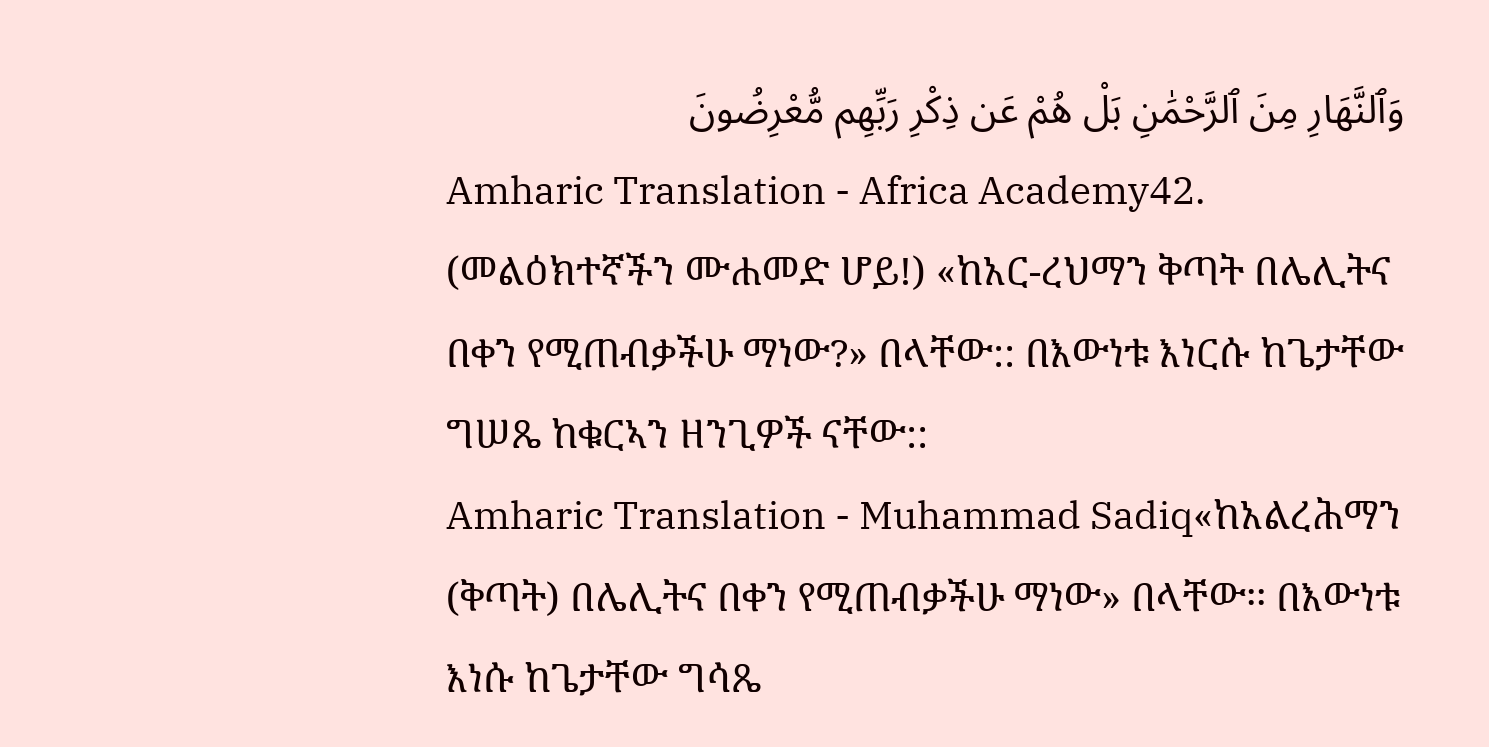وَٱلنَّهَارِ مِنَ ٱلرَّحْمَٰنِ بَلْ هُمْ عَن ذِكْرِ رَبِّهِم مُّعْرِضُونَ
Amharic Translation - Africa Academy42. (መልዕክተኛችን ሙሐመድ ሆይ!) «ከአር-ረህማን ቅጣት በሌሊትና በቀን የሚጠብቃችሁ ማነው?» በላቸው:: በእውነቱ እነርሱ ከጌታቸው ግሠጼ ከቁርኣን ዘንጊዎች ናቸው::
Amharic Translation - Muhammad Sadiq«ከአልረሕማን (ቅጣት) በሌሊትና በቀን የሚጠብቃችሁ ማነው» በላቸው፡፡ በእውነቱ እነሱ ከጌታቸው ግሳጼ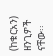(ከቁርአን) ዘንጊዎች ናቸው፡፡